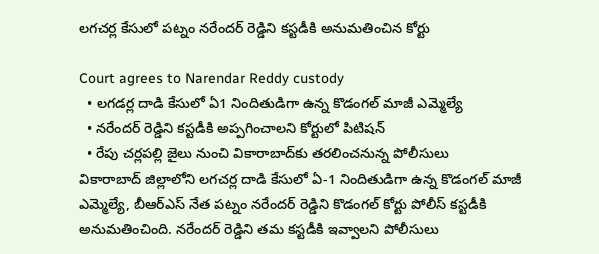లగచర్ల కేసులో పట్నం నరేందర్ రెడ్డిని కస్టడీకి అనుమతించిన కోర్టు

Court agrees to Narendar Reddy custody
  • లగడర్ల దాడి కేసులో ఏ1 నిందితుడిగా ఉన్న కొడంగల్ మాజీ ఎమ్మెల్యే
  • నరేందర్ రెడ్డిని కస్టడీకి అప్పగించాలని కోర్టులో పిటిషన్
  • రేపు చర్లపల్లి జైలు నుంచి వికారాబాద్‌కు తరలించనున్న పోలీసులు
వికారాబాద్ జిల్లాలోని లగచర్ల దాడి కేసులో ఏ-1 నిందితుడిగా ఉన్న కొడంగల్ మాజీ ఎమ్మెల్యే, బీఆర్ఎస్ నేత పట్నం నరేందర్ రెడ్డిని కొడంగల్ కోర్టు పోలీస్ కస్టడీకి అనుమతించింది. నరేందర్ రెడ్డిని తమ కస్టడీకి ఇవ్వాలని పోలీసులు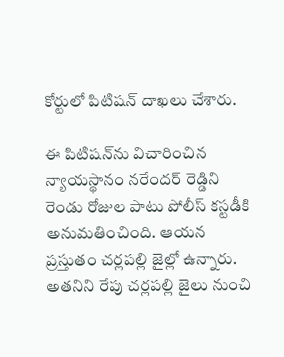కోర్టులో పిటిషన్ దాఖలు చేశారు.

ఈ పిటిషన్‌ను విచారించిన న్యాయస్థానం నరేందర్ రెడ్డిని రెండు రోజుల పాటు పోలీస్ కస్టడీకి అనుమతించింది. ఆయన ప్రస్తుతం చర్లపల్లి జైల్లో ఉన్నారు. అతనిని రేపు చర్లపల్లి జైలు నుంచి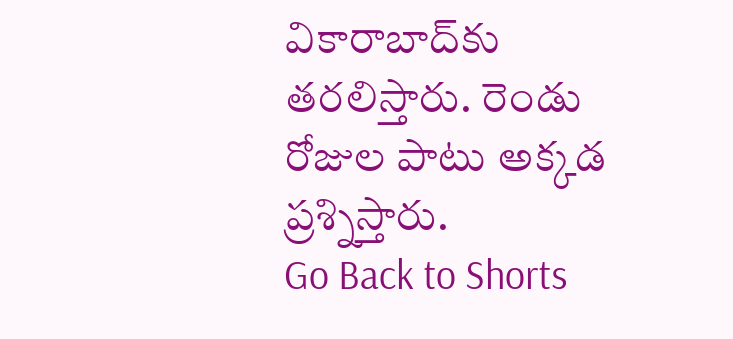వికారాబాద్‌కు తరలిస్తారు. రెండు రోజుల పాటు అక్కడ ప్రశ్నిస్తారు.
Go Back to Shorts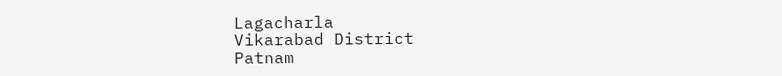Lagacharla
Vikarabad District
Patnam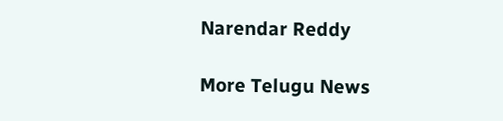Narendar Reddy

More Telugu News